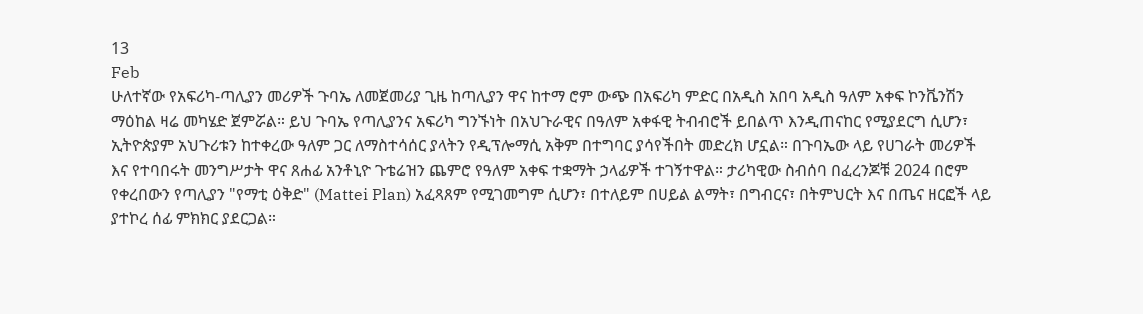13
Feb
ሁለተኛው የአፍሪካ-ጣሊያን መሪዎች ጉባኤ ለመጀመሪያ ጊዜ ከጣሊያን ዋና ከተማ ሮም ውጭ በአፍሪካ ምድር በአዲስ አበባ አዲስ ዓለም አቀፍ ኮንቬንሽን ማዕከል ዛሬ መካሄድ ጀምሯል። ይህ ጉባኤ የጣሊያንና አፍሪካ ግንኙነት በአህጉራዊና በዓለም አቀፋዊ ትብብሮች ይበልጥ እንዲጠናከር የሚያደርግ ሲሆን፣ ኢትዮጵያም አህጉሪቱን ከተቀረው ዓለም ጋር ለማስተሳሰር ያላትን የዲፕሎማሲ አቅም በተግባር ያሳየችበት መድረክ ሆኗል። በጉባኤው ላይ የሀገራት መሪዎች እና የተባበሩት መንግሥታት ዋና ጸሐፊ አንቶኒዮ ጉቴሬዝን ጨምሮ የዓለም አቀፍ ተቋማት ኃላፊዎች ተገኝተዋል። ታሪካዊው ስብሰባ በፈረንጆቹ 2024 በሮም የቀረበውን የጣሊያን "የማቲ ዕቅድ" (Mattei Plan) አፈጻጸም የሚገመግም ሲሆን፣ በተለይም በሀይል ልማት፣ በግብርና፣ በትምህርት እና በጤና ዘርፎች ላይ ያተኮረ ሰፊ ምክክር ያደርጋል።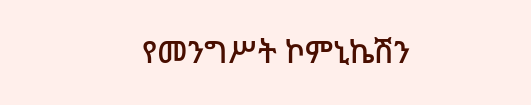የመንግሥት ኮምኒኬሽን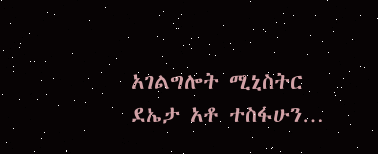አገልግሎት ሚኒስትር ደኤታ አቶ ተስፋሁን…